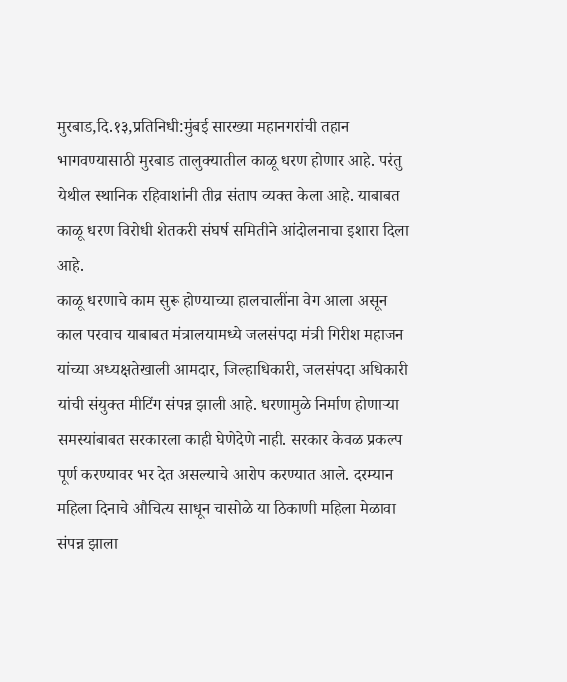मुरबाड,दि.१३,प्रतिनिधी:मुंबई सारख्या महानगरांची तहान भागवण्यासाठी मुरबाड तालुक्यातील काळू धरण होणार आहे. परंतु येथील स्थानिक रहिवाशांनी तीव्र संताप व्यक्त केला आहे. याबाबत काळू धरण विरोधी शेतकरी संघर्ष समितीने आंदोलनाचा इशारा दिला आहे.
काळू धरणाचे काम सुरू होण्याच्या हालचालींना वेग आला असून काल परवाच याबाबत मंत्रालयामध्ये जलसंपदा मंत्री गिरीश महाजन यांच्या अध्यक्षतेखाली आमदार, जिल्हाधिकारी, जलसंपदा अधिकारी यांची संयुक्त मीटिंग संपन्न झाली आहे. धरणामुळे निर्माण होणाऱ्या समस्यांबाबत सरकारला काही घेणेदेणे नाही. सरकार केवळ प्रकल्प पूर्ण करण्यावर भर देत असल्याचे आरोप करण्यात आले. दरम्यान महिला दिनाचे औचित्य साधून चासोळे या ठिकाणी महिला मेळावा संपन्न झाला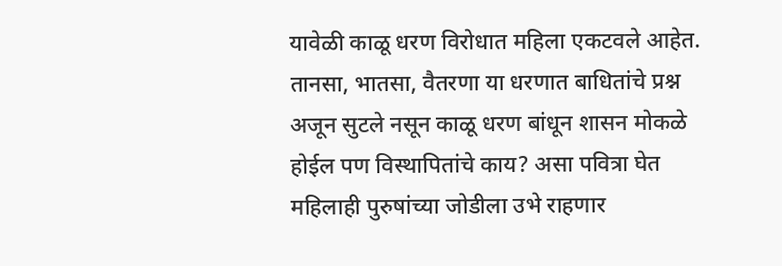यावेळी काळू धरण विरोधात महिला एकटवले आहेत.
तानसा, भातसा, वैतरणा या धरणात बाधितांचे प्रश्न अजून सुटले नसून काळू धरण बांधून शासन मोकळे होईल पण विस्थापितांचे काय? असा पवित्रा घेत महिलाही पुरुषांच्या जोडीला उभे राहणार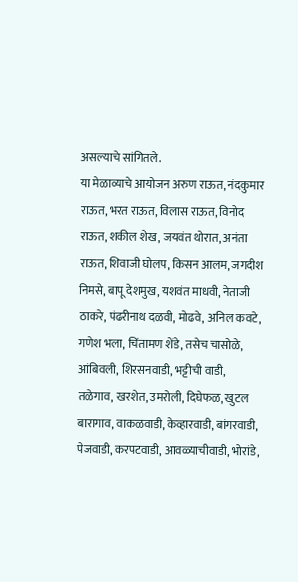असल्याचे सांगितले.
या मेळाव्याचे आयोजन अरुण राऊत, नंदकुमार राऊत, भरत राऊत, विलास राऊत, विनोद राऊत, शकील शेख, जयवंत थोरात, अनंता राऊत, शिवाजी घोलप, किसन आलम, जगदीश निमसे, बापू देशमुख, यशवंत माधवी, नेताजी ठाकरे, पंढरीनाथ दळवी, मोढवे, अनिल कवटे, गणेश भला, चिंतामण शेंडे, तसेच चासोळे, आंबिवली, शिरसनवाडी, भट्टीची वाडी, तळेगाव, खरशेत, उमरोली, दिघेफळ, खुटल बारागाव, वाकळवाडी, केव्हारवाडी, बांगरवाडी, पेजवाडी, करपटवाडी, आवळ्याचीवाडी, भोरांडे,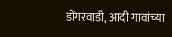डोंगरवाडी, आदी गावांच्या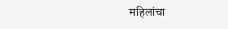महिलांचा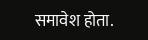समावेश होता.